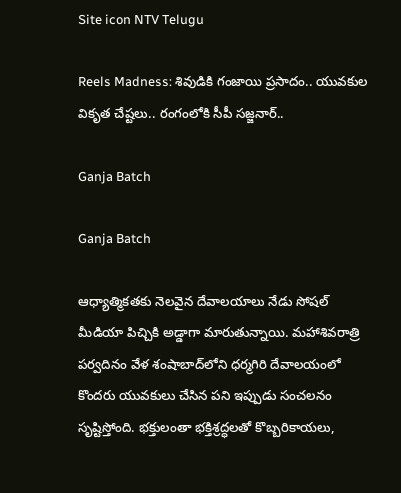Site icon NTV Telugu

Reels Madness: శివుడికి గంజాయి ప్రసాదం.. యువకుల వికృత చేష్టలు.. రంగంలోకి సీపీ సజ్జనార్..

Ganja Batch

Ganja Batch

ఆధ్యాత్మికతకు నెలవైన దేవాలయాలు నేడు సోషల్ మీడియా పిచ్చికి అడ్డాగా మారుతున్నాయి. మహాశివరాత్రి పర్వదినం వేళ శంషాబాద్‌లోని ధర్మగిరి దేవాలయంలో కొందరు యువకులు చేసిన పని ఇప్పుడు సంచలనం సృష్టిస్తోంది. భక్తులంతా భక్తిశ్రద్ధలతో కొబ్బరికాయలు,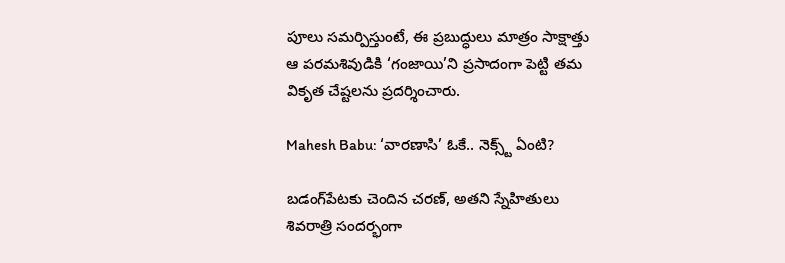పూలు సమర్పిస్తుంటే, ఈ ప్రబుద్ధులు మాత్రం సాక్షాత్తు ఆ పరమశివుడికి ‘గంజాయి’ని ప్రసాదంగా పెట్టి తమ వికృత చేష్టలను ప్రదర్శించారు.

Mahesh Babu: ‘వారణాసి’ ఓకే.. నెక్స్ట్ ఏంటి?

బడంగ్‌పేటకు చెందిన చరణ్, అతని స్నేహితులు శివరాత్రి సందర్భంగా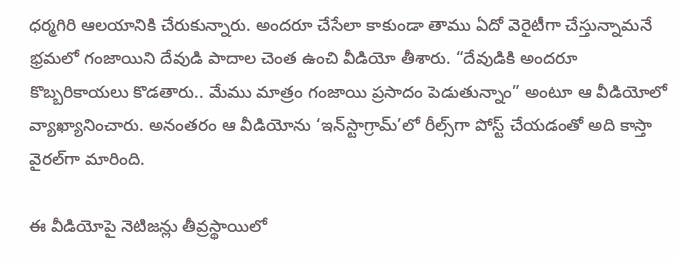ధర్మగిరి ఆలయానికి చేరుకున్నారు. అందరూ చేసేలా కాకుండా తాము ఏదో వెరైటీగా చేస్తున్నామనే భ్రమలో గంజాయిని దేవుడి పాదాల చెంత ఉంచి వీడియో తీశారు. “దేవుడికి అందరూ కొబ్బరికాయలు కొడతారు.. మేము మాత్రం గంజాయి ప్రసాదం పెడుతున్నాం” అంటూ ఆ వీడియోలో వ్యాఖ్యానించారు. అనంతరం ఆ వీడియోను ‘ఇన్‌స్టాగ్రామ్’లో రీల్స్‌గా పోస్ట్ చేయడంతో అది కాస్తా వైరల్‌గా మారింది.

ఈ వీడియోపై నెటిజన్లు తీవ్రస్థాయిలో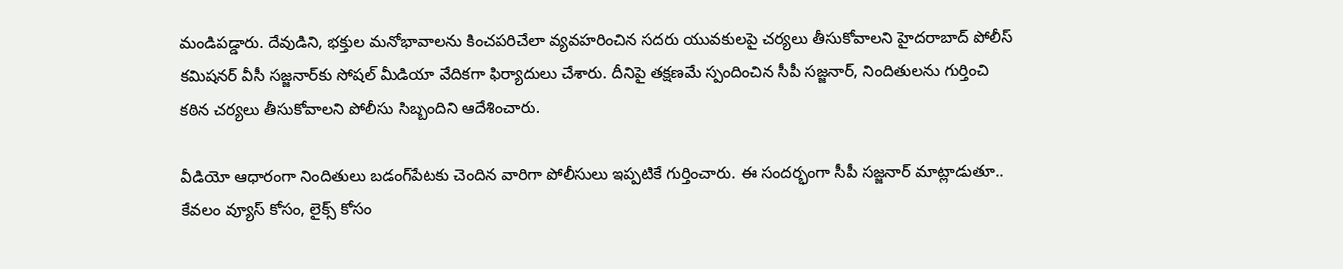మండిపడ్డారు. దేవుడిని, భక్తుల మనోభావాలను కించపరిచేలా వ్యవహరించిన సదరు యువకులపై చర్యలు తీసుకోవాలని హైదరాబాద్ పోలీస్ కమిషనర్ వీసీ సజ్జనార్‌కు సోషల్ మీడియా వేదికగా ఫిర్యాదులు చేశారు. దీనిపై తక్షణమే స్పందించిన సీపీ సజ్జనార్, నిందితులను గుర్తించి కఠిన చర్యలు తీసుకోవాలని పోలీసు సిబ్బందిని ఆదేశించారు.

వీడియో ఆధారంగా నిందితులు బడంగ్‌పేటకు చెందిన వారిగా పోలీసులు ఇప్పటికే గుర్తించారు. ఈ సందర్భంగా సీపీ సజ్జనార్ మాట్లాడుతూ.. కేవలం వ్యూస్ కోసం, లైక్స్ కోసం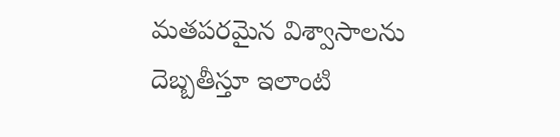మతపరమైన విశ్వాసాలను దెబ్బతీస్తూ ఇలాంటి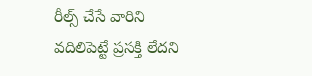రీల్స్ చేసే వారిని వదిలిపెట్టే ప్రసక్తి లేదని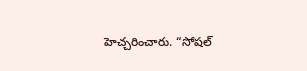హెచ్చరించారు. “సోషల్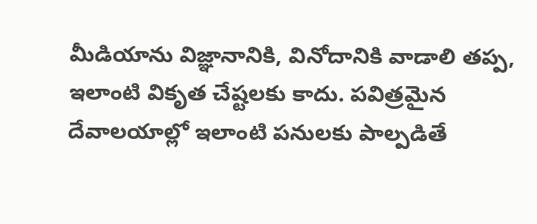మీడియాను విజ్ఞానానికి, వినోదానికి వాడాలి తప్ప, ఇలాంటి వికృత చేష్టలకు కాదు. పవిత్రమైన దేవాలయాల్లో ఇలాంటి పనులకు పాల్పడితే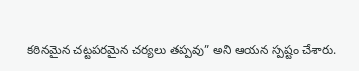కఠినమైన చట్టపరమైన చర్యలు తప్పవు” అని ఆయన స్పష్టం చేశారు.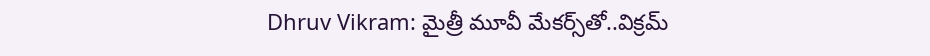Dhruv Vikram: మైత్రీ మూవీ మేకర్స్‌తో..విక్రమ్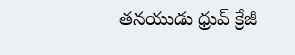తనయుడు ధ్రువ్ క్రేజీ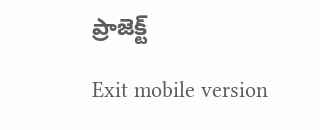ప్రాజెక్ట్

Exit mobile version